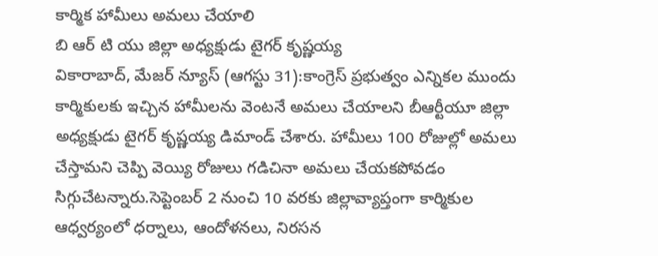కార్మిక హామీలు అమలు చేయాలి
బి ఆర్ టి యు జిల్లా అధ్యక్షుడు టైగర్ కృష్ణయ్య
వికారాబాద్, మేజర్ న్యూస్ (ఆగస్టు 31):కాంగ్రెస్ ప్రభుత్వం ఎన్నికల ముందు కార్మికులకు ఇచ్చిన హామీలను వెంటనే అమలు చేయాలని బీఆర్టీయూ జిల్లా అధ్యక్షుడు టైగర్ కృష్ణయ్య డిమాండ్ చేశారు. హామీలు 100 రోజుల్లో అమలు చేస్తామని చెప్పి వెయ్యి రోజులు గడిచినా అమలు చేయకపోవడం సిగ్గుచేటన్నారు.సెప్టెంబర్ 2 నుంచి 10 వరకు జిల్లావ్యాప్తంగా కార్మికుల ఆధ్వర్యంలో ధర్నాలు, ఆందోళనలు, నిరసన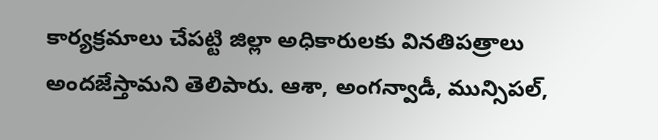కార్యక్రమాలు చేపట్టి జిల్లా అధికారులకు వినతిపత్రాలు అందజేస్తామని తెలిపారు. ఆశా, అంగన్వాడీ, మున్సిపల్,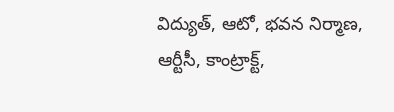విద్యుత్, ఆటో, భవన నిర్మాణ, ఆర్టీసీ, కాంట్రాక్ట్,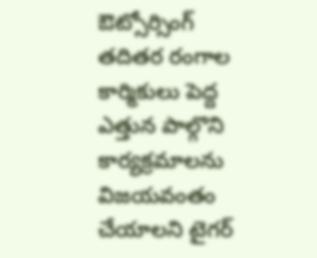ఔట్సోర్సింగ్ తదితర రంగాల కార్మికులు పెద్ద ఎత్తున పాల్గొని కార్యక్రమాలను విజయవంతం చేయాలని టైగర్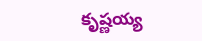కృష్ణయ్య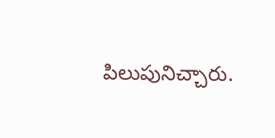పిలుపునిచ్చారు.